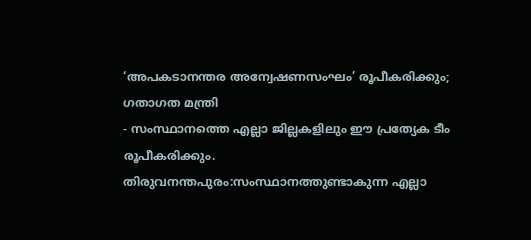‘അപകടാനന്തര അന്വേഷണസംഘം’ രൂപീകരിക്കും; ഗതാഗത മന്ത്രി
- സംസ്ഥാനത്തെ എല്ലാ ജില്ലകളിലും ഈ പ്രത്യേക ടീം രൂപീകരിക്കും.
തിരുവനന്തപുരം:സംസ്ഥാനത്തുണ്ടാകുന്ന എല്ലാ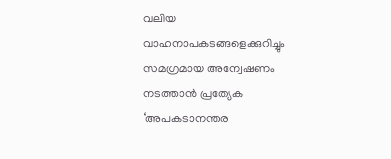വലിയ വാഹനാപകടങ്ങളെക്കുറിച്ചും സമഗ്രമായ അന്വേഷണം നടത്താൻ പ്രത്യേക ‘അപകടാനന്തര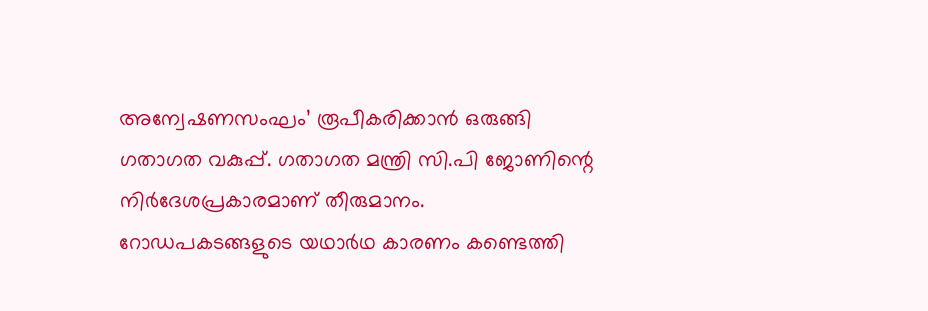അന്വേഷണസംഘം’ രൂപീകരിക്കാൻ ഒരുങ്ങി ഗതാഗത വകുപ്പ്. ഗതാഗത മന്ത്രി സി.പി ജോണിന്റെ നിർദേശപ്രകാരമാണ് തീരുമാനം. റോഡപകടങ്ങളുടെ യഥാർഥ കാരണം കണ്ടെത്തി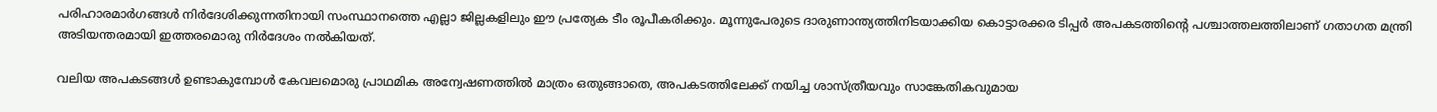പരിഹാരമാർഗങ്ങൾ നിർദേശിക്കുന്നതിനായി സംസ്ഥാനത്തെ എല്ലാ ജില്ലകളിലും ഈ പ്രത്യേക ടീം രൂപീകരിക്കും. മൂന്നുപേരുടെ ദാരുണാന്ത്യത്തിനിടയാക്കിയ കൊട്ടാരക്കര ടിപ്പർ അപകടത്തിന്റെ പശ്ചാത്തലത്തിലാണ് ഗതാഗത മന്ത്രി അടിയന്തരമായി ഇത്തരമൊരു നിർദേശം നൽകിയത്.

വലിയ അപകടങ്ങൾ ഉണ്ടാകുമ്പോൾ കേവലമൊരു പ്രാഥമിക അന്വേഷണത്തിൽ മാത്രം ഒതുങ്ങാതെ, അപകടത്തിലേക്ക് നയിച്ച ശാസ്ത്രീയവും സാങ്കേതികവുമായ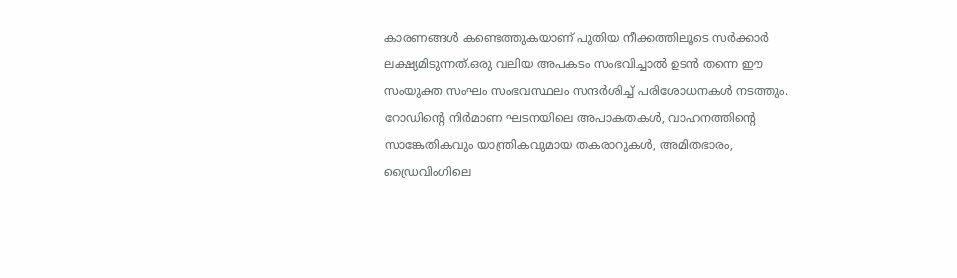കാരണങ്ങൾ കണ്ടെത്തുകയാണ് പുതിയ നീക്കത്തിലൂടെ സർക്കാർ ലക്ഷ്യമിടുന്നത്.ഒരു വലിയ അപകടം സംഭവിച്ചാൽ ഉടൻ തന്നെ ഈ സംയുക്ത സംഘം സംഭവസ്ഥലം സന്ദർശിച്ച് പരിശോധനകൾ നടത്തും. റോഡിന്റെ നിർമാണ ഘടനയിലെ അപാകതകൾ, വാഹനത്തിന്റെ സാങ്കേതികവും യാന്ത്രികവുമായ തകരാറുകൾ, അമിതഭാരം, ഡ്രൈവിംഗിലെ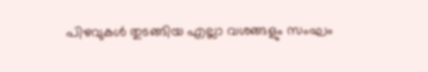പിഴവുകൾ തുടങ്ങിയ എല്ലാ വശങ്ങളും സംഘം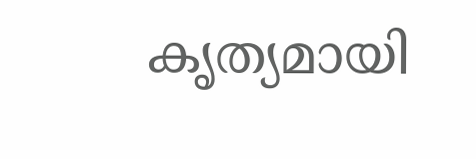കൃത്യമായി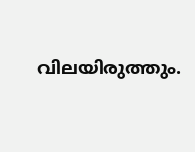വിലയിരുത്തും.